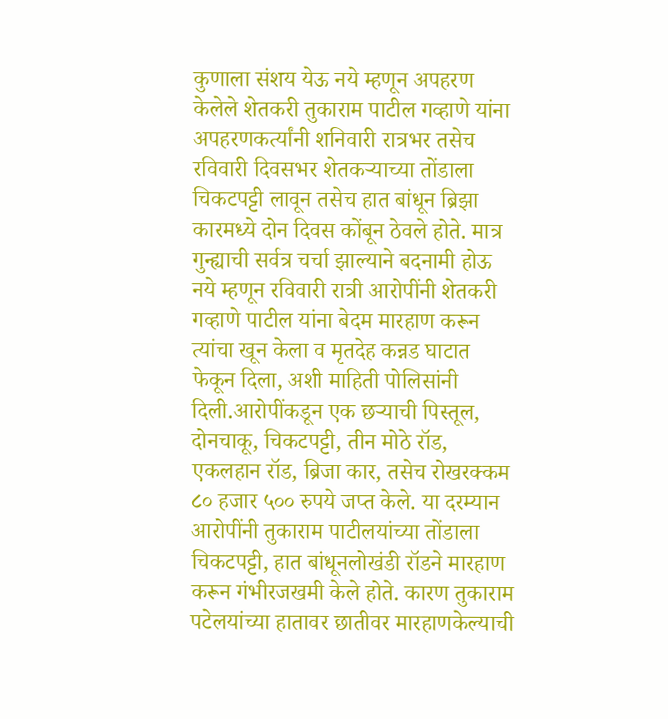कुणाला संशय येऊ नये म्हणून अपहरण केलेले शेतकरी तुकाराम पाटील गव्हाणे यांना अपहरणकर्त्यांनी शनिवारी रात्रभर तसेच रविवारी दिवसभर शेतकऱ्याच्या तोंडाला चिकटपट्टी लावून तसेच हात बांधून ब्रिझा कारमध्ये दोन दिवस कोंबून ठेवले होते. मात्र गुन्ह्याची सर्वत्र चर्चा झाल्याने बदनामी होऊ नये म्हणून रविवारी रात्री आरोपींनी शेतकरी गव्हाणे पाटील यांना बेदम मारहाण करून त्यांचा खून केला व मृतदेह कन्नड घाटात फेकून दिला, अशी माहिती पोलिसांनी दिली.आरोपींकडून एक छऱ्याची पिस्तूल, दोनचाकू, चिकटपट्टी, तीन मोठे रॉड, एकलहान रॉड, ब्रिजा कार, तसेच रोखरक्कम ८० हजार ५०० रुपये जप्त केले. या दरम्यान आरोपींनी तुकाराम पाटीलयांच्या तोंडाला चिकटपट्टी, हात बांधूनलोखंडी रॉडने मारहाण करून गंभीरजखमी केले होते. कारण तुकाराम पटेलयांच्या हातावर छातीवर मारहाणकेल्याची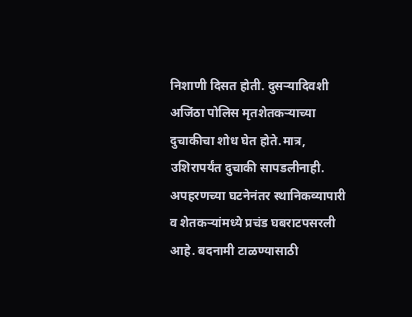निशाणी दिसत होती. दुसऱ्यादिवशी अजिंठा पोलिस मृतशेतकऱ्याच्या दुचाकीचा शोध घेत होते.मात्र, उशिरापर्यंत दुचाकी सापडलीनाही. अपहरणच्या घटनेनंतर स्थानिकव्यापारी व शेतकऱ्यांमध्ये प्रचंड घबराटपसरली आहे. बदनामी टाळण्यासाठी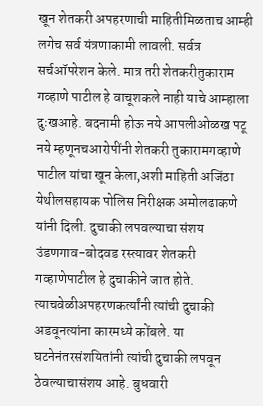खून शेतकरी अपहरणाची माहितीमिळताच आम्ही लगेच सर्व यंत्रणाकामी लावली. सर्वत्र सर्चऑपरेशन केले. मात्र तरी शेतकरीतुकाराम गव्हाणे पाटील हे वाचूशकले नाही याचे आम्हाला दुःखआहे. बदनामी होऊ नये आपलीओळख पटू नये म्हणूनचआरोपींनी शेतकरी तुकारामगव्हाणे पाटील यांचा खून केला,अशी माहिती अजिंठा येथीलसहायक पोलिस निरीक्षक अमोलढाकणे यांनी दिली. दुचाकी लपवल्याचा संशय उंडणगाव-बोदवड रस्त्यावर शेतकरी गव्हाणेपाटील हे दुचाकीने जात होते. त्याचवेळीअपहरणकर्त्यांनी त्यांची दुचाकी अडवूनत्यांना कारमध्ये कोंबले. या घटनेनंतरसंशयितांनी त्यांची दुचाकी लपवून ठेवल्याचासंशय आहे. बुधवारी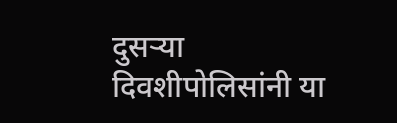दुसऱ्या दिवशीपोलिसांनी या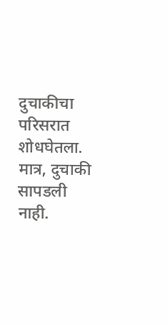दुचाकीचा परिसरात शोधघेतला. मात्र, दुचाकी सापडली नाही.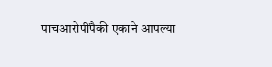पाचआरोपींपैकी एकाने आपल्या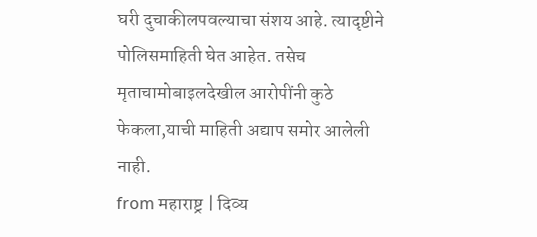घरी दुचाकीलपवल्याचा संशय आहे. त्यादृष्टीने पोलिसमाहिती घेत आहेत. तसेच मृताचामोबाइलदेखील आरोपींनी कुठे फेकला,याची माहिती अद्याप समोर आलेली नाही.
from महाराष्ट्र | दिव्य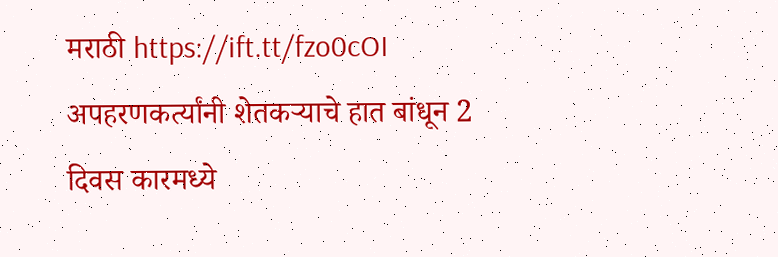मराठी https://ift.tt/fzo0cOI
अपहरणकर्त्यांनी शेतकऱ्याचे हात बांधून 2 दिवस कारमध्ये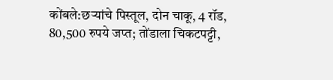कोंबले:छऱ्यांचे पिस्तूल, दोन चाकू, 4 रॉड, 80,500 रुपये जप्त; तोंडाला चिकटपट्टी,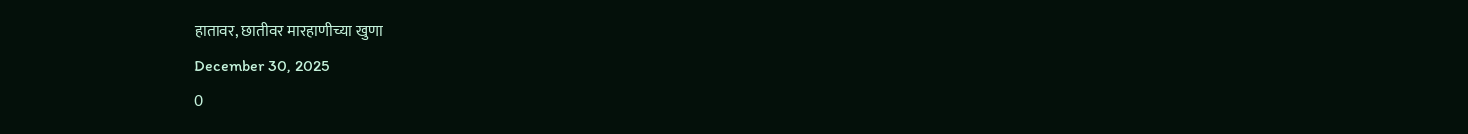हातावर, छातीवर मारहाणीच्या खुणा
December 30, 2025
0